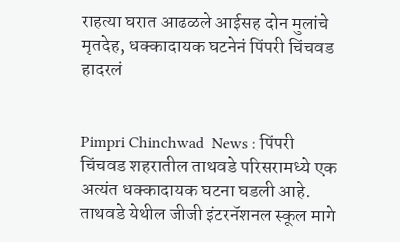राहत्या घरात आढळले आईसह दोन मुलांचे मृतदेह, धक्कादायक घटनेनं पिंपरी चिंचवड हादरलं


Pimpri Chinchwad  News : पिंपरी चिंचवड शहरातील ताथवडे परिसरामध्ये एक अत्यंत धक्कादायक घटना घडली आहे. ताथवडे येथील जीजी इंटरनॅशनल स्कूल मागे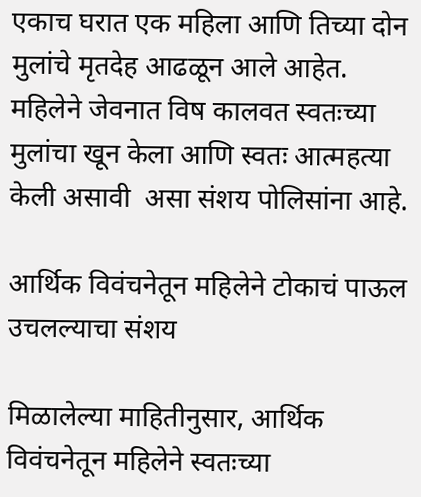एकाच घरात एक महिला आणि तिच्या दोन मुलांचे मृतदेह आढळून आले आहेत. महिलेने जेवनात विष कालवत स्वतःच्या मुलांचा खून केला आणि स्वतः आत्महत्या केली असावी  असा संशय पोलिसांना आहे.

आर्थिक विवंचनेतून महिलेने टोकाचं पाऊल उचलल्याचा संशय

मिळालेल्या माहितीनुसार, आर्थिक विवंचनेतून महिलेने स्वतःच्या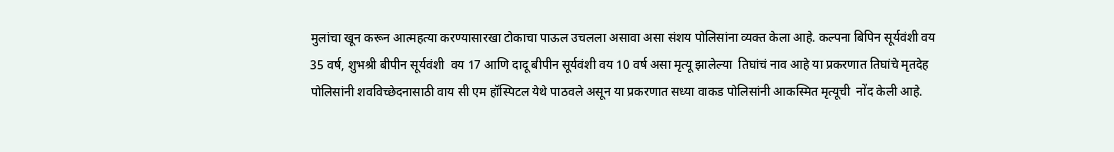मुलांचा खून करून आत्महत्या करण्यासारखा टोकाचा पाऊल उचलला असावा असा संशय पोलिसांना व्यक्त केला आहे. कल्पना बिपिन सूर्यवंशी वय 35 वर्ष, शुभश्री बीपीन सूर्यवंशी  वय 17 आणि दादू बीपीन सूर्यवंशी वय 10 वर्ष असा मृत्यू झालेल्या  तिघांचं नाव आहे या प्रकरणात तिघांचे मृतदेह पोलिसांनी शवविच्छेदनासाठी वाय सी एम हॉस्पिटल येथे पाठवले असून या प्रकरणात सध्या वाकड पोलिसांनी आकस्मित मृत्यूची  नोंद केली आहे.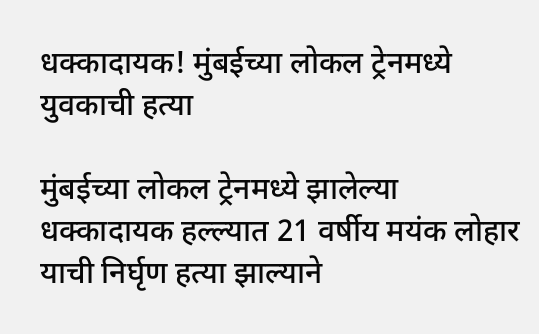धक्कादायक! मुंबईच्या लोकल ट्रेनमध्ये युवकाची हत्या

मुंबईच्या लोकल ट्रेनमध्ये झालेल्या धक्कादायक हल्ल्यात 21 वर्षीय मयंक लोहार याची निर्घृण हत्या झाल्याने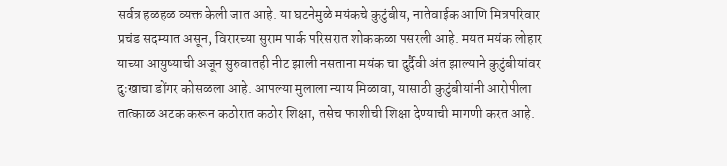सर्वत्र हळहळ व्यक्त केली जात आहे. या घटनेमुळे मयंकचे कुटुंबीय, नातेवाईक आणि मित्रपरिवार प्रचंड सदम्यात असून, विरारच्या सुराम पार्क परिसरात शोककळा पसरली आहे. मयत मयंक लोहार याच्या आयुष्याची अजून सुरुवातही नीट झाली नसताना मयंक चा दुर्दैवी अंत झाल्याने कुटुंबीयांवर दुःखाचा डोंगर कोसळला आहे. आपल्या मुलाला न्याय मिळावा, यासाठी कुटुंबीयांनी आरोपीला तात्काळ अटक करून कठोरात कठोर शिक्षा, तसेच फाशीची शिक्षा देण्याची मागणी करत आहे.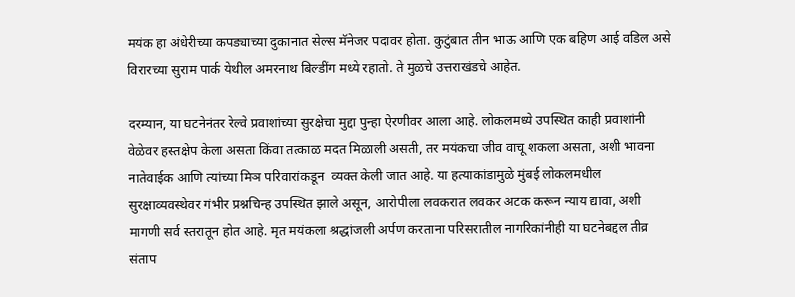मयंक हा अंधेरीच्या कपड्याच्या दुकानात सेल्स मॅनेजर पदावर होता. कुटुंबात तीन भाऊ आणि एक बहिण आई वडिल असे विरारच्या सुराम पार्क येथील अमरनाथ बिल्डींग मध्ये रहातो. ते मुळचे उत्तराखंडचे आहेत.

दरम्यान, या घटनेनंतर रेल्वे प्रवाशांच्या सुरक्षेचा मुद्दा पुन्हा ऐरणीवर आला आहे. लोकलमध्ये उपस्थित काही प्रवाशांनी वेळेवर हस्तक्षेप केला असता किंवा तत्काळ मदत मिळाली असती, तर मयंकचा जीव वाचू शकला असता, अशी भावना नातेवाईक आणि त्यांच्या मिञ परिवारांकडून  व्यक्त केली जात आहे. या हत्याकांडामुळे मुंबई लोकलमधील सुरक्षाव्यवस्थेवर गंभीर प्रश्नचिन्ह उपस्थित झाले असून, आरोपीला लवकरात लवकर अटक करून न्याय द्यावा, अशी मागणी सर्व स्तरातून होत आहे. मृत मयंकला श्रद्धांजली अर्पण करताना परिसरातील नागरिकांनीही या घटनेबद्दल तीव्र संताप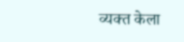व्यक्त केला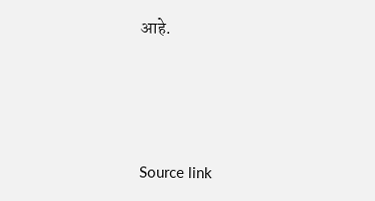आहे.





Source link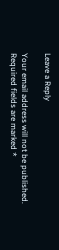Leave a Reply

Your email address will not be published. Required fields are marked *